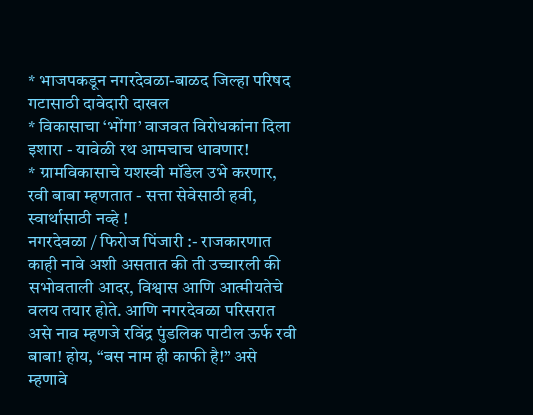* भाजपकडून नगरदेवळा-बाळद जिल्हा परिषद गटासाठी दावेदारी दाखल
* विकासाचा ‘भोंगा’ वाजवत विरोधकांना दिला इशारा - यावेळी रथ आमचाच धावणार!
* ग्रामविकासाचे यशस्वी मॉडेल उभे करणार, रवी बाबा म्हणतात - सत्ता सेवेसाठी हवी, स्वार्थासाठी नव्हे !
नगरदेवळा / फिरोज पिंजारी :- राजकारणात काही नावे अशी असतात की ती उच्चारली की सभोवताली आदर, विश्वास आणि आत्मीयतेचे वलय तयार होते. आणि नगरदेवळा परिसरात असे नाव म्हणजे रविंद्र पुंडलिक पाटील ऊर्फ रवी बाबा! होय, “बस नाम ही काफी है!” असे म्हणावे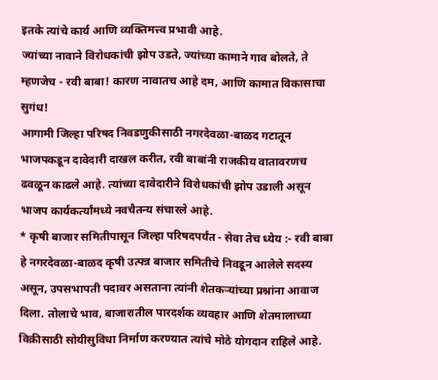इतके त्यांचे कार्य आणि व्यक्तिमत्त्व प्रभावी आहे.
ज्यांच्या नावाने विरोधकांची झोप उडते, ज्यांच्या कामाने गाव बोलते, ते म्हणजेच - रवी बाबा! कारण नावातच आहे दम, आणि कामात विकासाचा सुगंध!
आगामी जिल्हा परिषद निवडणुकीसाठी नगरदेवळा-बाळद गटातून भाजपकडून दावेदारी दाखल करीत, रवी बाबांनी राजकीय वातावरणच ढवळून काढले आहे. त्यांच्या दावेदारीने विरोधकांची झोप उडाली असून भाजप कार्यकर्त्यांमध्ये नवचैतन्य संचारले आहे.
* कृषी बाजार समितीपासून जिल्हा परिषदपर्यंत - सेवा तेच ध्येय :- रवी बाबा हे नगरदेवळा-बाळद कृषी उत्पन्न बाजार समितीचे निवडून आलेले सदस्य असून, उपसभापती पदावर असताना त्यांनी शेतकऱ्यांच्या प्रश्नांना आवाज दिला. तोलाचे भाव, बाजारातील पारदर्शक व्यवहार आणि शेतमालाच्या विक्रीसाठी सोयीसुविधा निर्माण करण्यात त्यांचे मोठे योगदान राहिले आहे.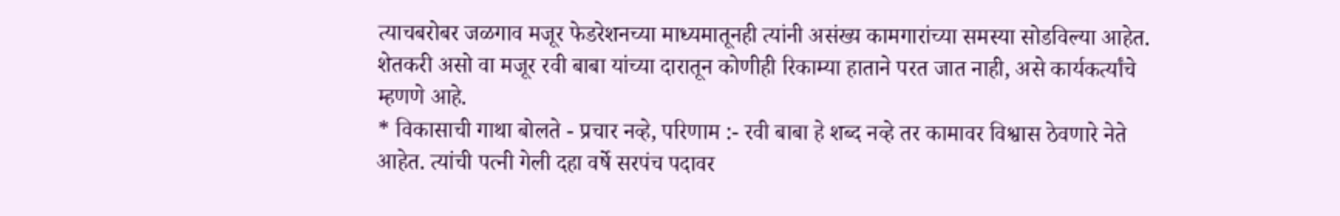त्याचबरोबर जळगाव मजूर फेडरेशनच्या माध्यमातूनही त्यांनी असंख्य कामगारांच्या समस्या सोडविल्या आहेत. शेतकरी असो वा मजूर रवी बाबा यांच्या दारातून कोणीही रिकाम्या हाताने परत जात नाही, असे कार्यकर्त्यांचे म्हणणे आहे.
* विकासाची गाथा बोलते - प्रचार नव्हे, परिणाम :- रवी बाबा हे शब्द नव्हे तर कामावर विश्वास ठेवणारे नेते आहेत. त्यांची पत्नी गेली दहा वर्षे सरपंच पदावर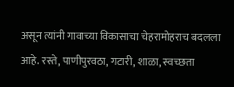असून त्यांनी गावाच्या विकासाचा चेहरामोहराच बदलला आहे. रस्ते, पाणीपुरवठा, गटारी, शाळा, स्वच्छता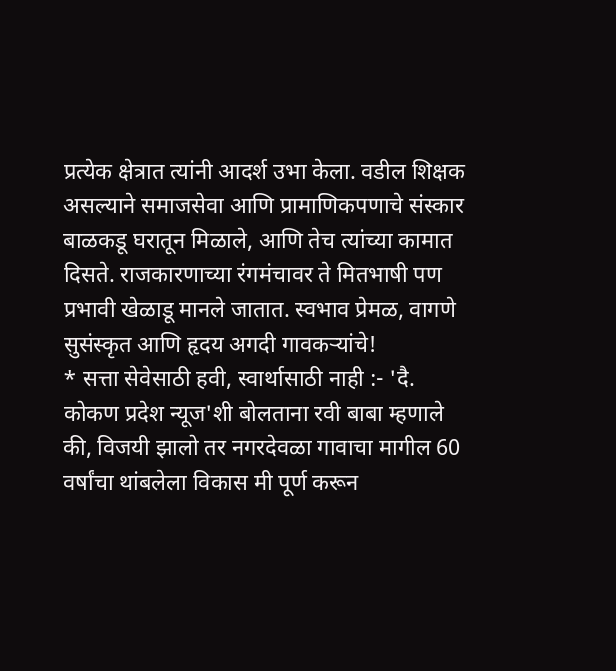प्रत्येक क्षेत्रात त्यांनी आदर्श उभा केला. वडील शिक्षक असल्याने समाजसेवा आणि प्रामाणिकपणाचे संस्कार बाळकडू घरातून मिळाले, आणि तेच त्यांच्या कामात दिसते. राजकारणाच्या रंगमंचावर ते मितभाषी पण प्रभावी खेळाडू मानले जातात. स्वभाव प्रेमळ, वागणे सुसंस्कृत आणि हृदय अगदी गावकऱ्यांचे!
* सत्ता सेवेसाठी हवी, स्वार्थासाठी नाही :- 'दै. कोकण प्रदेश न्यूज'शी बोलताना रवी बाबा म्हणाले की, विजयी झालो तर नगरदेवळा गावाचा मागील 60 वर्षांचा थांबलेला विकास मी पूर्ण करून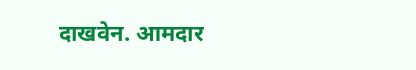दाखवेन. आमदार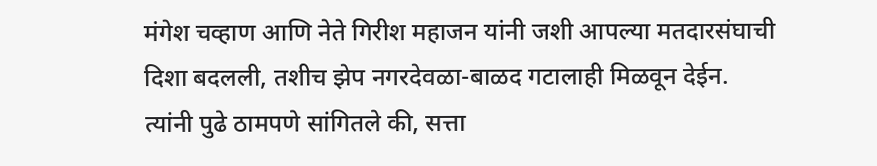मंगेश चव्हाण आणि नेते गिरीश महाजन यांनी जशी आपल्या मतदारसंघाची दिशा बदलली, तशीच झेप नगरदेवळा-बाळद गटालाही मिळवून देईन.
त्यांनी पुढे ठामपणे सांगितले की, सत्ता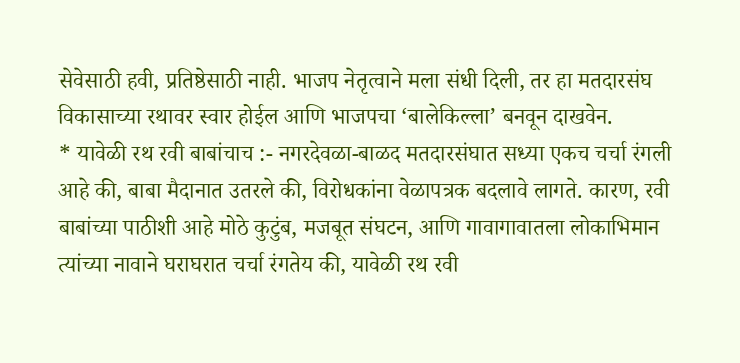सेवेसाठी हवी, प्रतिष्ठेसाठी नाही. भाजप नेतृत्वाने मला संधी दिली, तर हा मतदारसंघ विकासाच्या रथावर स्वार होईल आणि भाजपचा ‘बालेकिल्ला’ बनवून दाखवेन.
* यावेळी रथ रवी बाबांचाच :- नगरदेवळा-बाळद मतदारसंघात सध्या एकच चर्चा रंगली आहे की, बाबा मैदानात उतरले की, विरोधकांना वेळापत्रक बदलावे लागते. कारण, रवी बाबांच्या पाठीशी आहे मोठे कुटुंब, मजबूत संघटन, आणि गावागावातला लोकाभिमान त्यांच्या नावाने घराघरात चर्चा रंगतेय की, यावेळी रथ रवी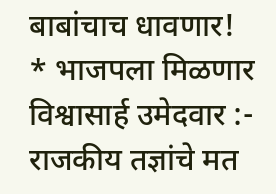बाबांचाच धावणार!
* भाजपला मिळणार विश्वासार्ह उमेदवार :- राजकीय तज्ञांचे मत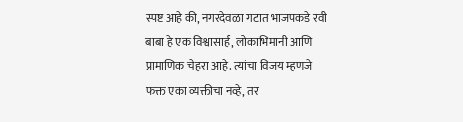स्पष्ट आहे की, नगरदेवळा गटात भाजपकडे रवी बाबा हे एक विश्वासार्ह, लोकाभिमानी आणि प्रामाणिक चेहरा आहे. त्यांचा विजय म्हणजे फक्त एका व्यक्तीचा नव्हे, तर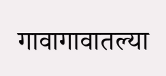गावागावातल्या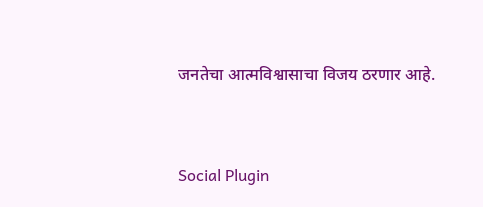जनतेचा आत्मविश्वासाचा विजय ठरणार आहे.


Social Plugin